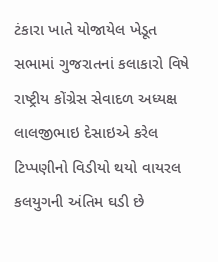ટંકારા ખાતે યોજાયેલ ખેડૂત સભામાં ગુજરાતનાં કલાકારો વિષે રાષ્ટ્રીય કોંગ્રેસ સેવાદળ અધ્યક્ષ લાલજીભાઇ દેસાઇએ કરેલ ટિપ્પણીનો વિડીયો થયો વાયરલ કલયુગની અંતિમ ઘડી છે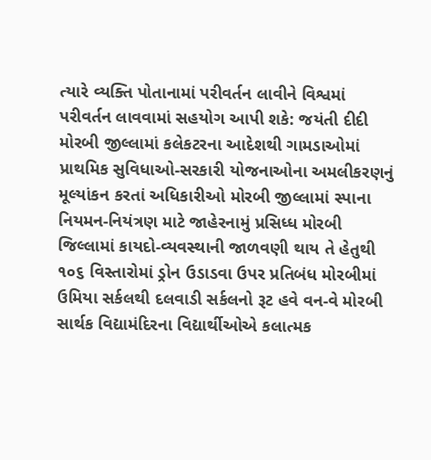ત્યારે વ્યક્તિ પોતાનામાં પરીવર્તન લાવીને વિશ્વમાં પરીવર્તન લાવવામાં સહયોગ આપી શકે: જયંતી દીદી મોરબી જીલ્લામાં કલેકટરના આદેશથી ગામડાઓમાં પ્રાથમિક સુવિધાઓ-સરકારી યોજનાઓના અમલીકરણનું મૂલ્યાંકન કરતાં અધિકારીઓ મોરબી જીલ્લામાં સ્પાના નિયમન-નિયંત્રણ માટે જાહેરનામું પ્રસિધ્ધ મોરબી જિલ્લામાં કાયદો-વ્યવસ્થાની જાળવણી થાય તે હેતુથી ૧૦૬ વિસ્તારોમાં ડ્રોન ઉડાડવા ઉપર પ્રતિબંધ મોરબીમાં ઉમિયા સર્કલથી દલવાડી સર્કલનો રૂટ હવે વન-વે મોરબી સાર્થક વિદ્યામંદિરના વિદ્યાર્થીઓએ કલાત્મક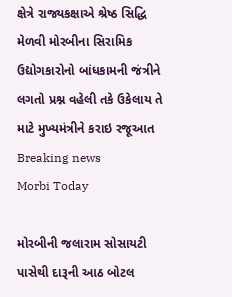ક્ષેત્રે રાજ્યકક્ષાએ શ્રેષ્ઠ સિદ્ધિ મેળવી મોરબીના સિરામિક ઉદ્યોગકારોનો બાંધકામની જંત્રીને લગતો પ્રશ્ન વહેલી તકે ઉકેલાય તે માટે મુખ્યમંત્રીને કરાઇ રજૂઆત
Breaking news
Morbi Today

મોરબીની જલારામ સોસાયટી પાસેથી દારૂની આઠ બોટલ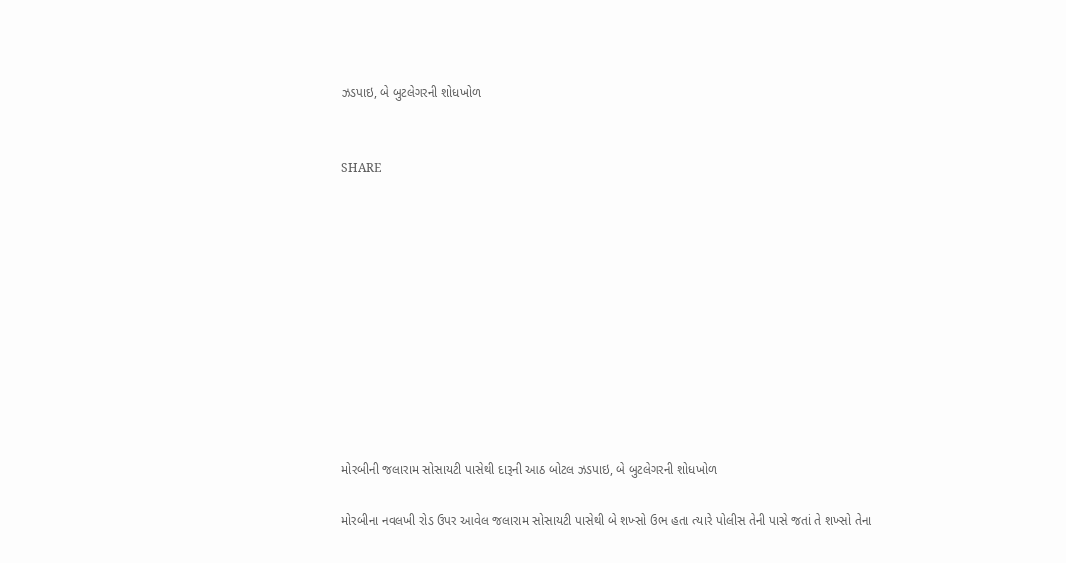ઝડપાઇ, બે બુટલેગરની શોધખોળ


SHARE











મોરબીની જલારામ સોસાયટી પાસેથી દારૂની આઠ બોટલ ઝડપાઇ, બે બુટલેગરની શોધખોળ

મોરબીના નવલખી રોડ ઉપર આવેલ જલારામ સોસાયટી પાસેથી બે શખ્સો ઉભ હતા ત્યારે પોલીસ તેની પાસે જતાં તે શખ્સો તેના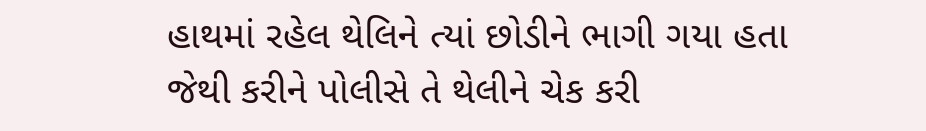હાથમાં રહેલ થેલિને ત્યાં છોડીને ભાગી ગયા હતા જેથી કરીને પોલીસે તે થેલીને ચેક કરી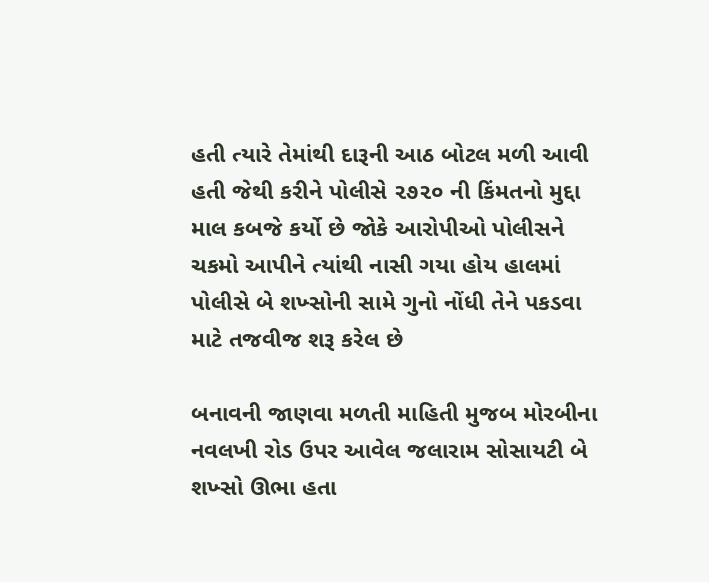હતી ત્યારે તેમાંથી દારૂની આઠ બોટલ મળી આવી હતી જેથી કરીને પોલીસે ૨૭૨૦ ની કિંમતનો મુદ્દા માલ કબજે કર્યો છે જોકે આરોપીઓ પોલીસને ચકમો આપીને ત્યાંથી નાસી ગયા હોય હાલમાં પોલીસે બે શખ્સોની સામે ગુનો નોંધી તેને પકડવા માટે તજવીજ શરૂ કરેલ છે

બનાવની જાણવા મળતી માહિતી મુજબ મોરબીના નવલખી રોડ ઉપર આવેલ જલારામ સોસાયટી બે શખ્સો ઊભા હતા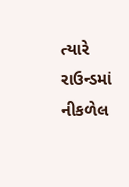ત્યારે રાઉન્ડમાં નીકળેલ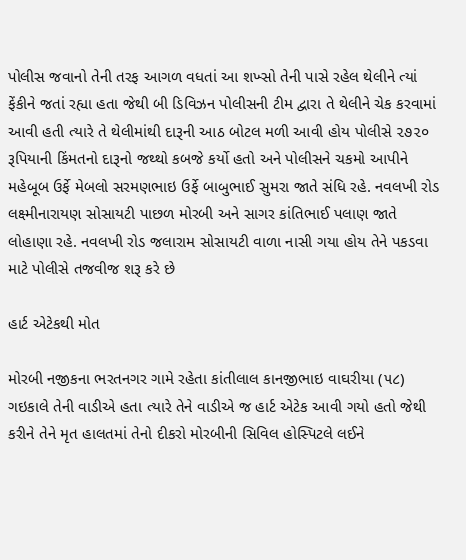પોલીસ જવાનો તેની તરફ આગળ વધતાં આ શખ્સો તેની પાસે રહેલ થેલીને ત્યાં ફેંકીને જતાં રહ્યા હતા જેથી બી ડિવિઝન પોલીસની ટીમ દ્વારા તે થેલીને ચેક કરવામાં આવી હતી ત્યારે તે થેલીમાંથી દારૂની આઠ બોટલ મળી આવી હોય પોલીસે ૨૭૨૦ રૂપિયાની કિંમતનો દારૂનો જથ્થો કબજે કર્યો હતો અને પોલીસને ચકમો આપીને મહેબૂબ ઉર્ફે મેબલો સરમણભાઇ ઉર્ફે બાબુભાઈ સુમરા જાતે સંધિ રહે. નવલખી રોડ લક્ષ્મીનારાયણ સોસાયટી પાછળ મોરબી અને સાગર કાંતિભાઈ પલાણ જાતે લોહાણા રહે. નવલખી રોડ જલારામ સોસાયટી વાળા નાસી ગયા હોય તેને પકડવા માટે પોલીસે તજવીજ શરૂ કરે છે

હાર્ટ એટેકથી મોત

મોરબી નજીકના ભરતનગર ગામે રહેતા કાંતીલાલ કાનજીભાઇ વાઘરીયા (૫૮) ગઇકાલે તેની વાડીએ હતા ત્યારે તેને વાડીએ જ હાર્ટ એટેક આવી ગયો હતો જેથી કરીને તેને મૃત હાલતમાં તેનો દીકરો મોરબીની સિવિલ હોસ્પિટલે લઈને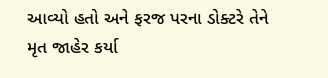આવ્યો હતો અને ફરજ પરના ડોક્ટરે તેને મૃત જાહેર કર્યા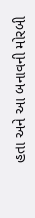હતા અને આ બનાવની મોરબી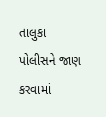તાલુકા પોલીસને જાણ કરવામાં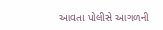આવતા પોલીસે આગળની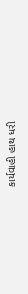કાર્યવાહી હાથ ધરી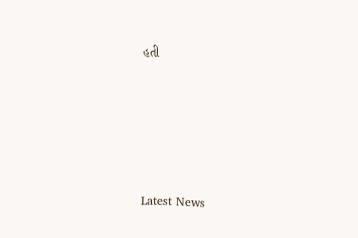હતી






Latest News